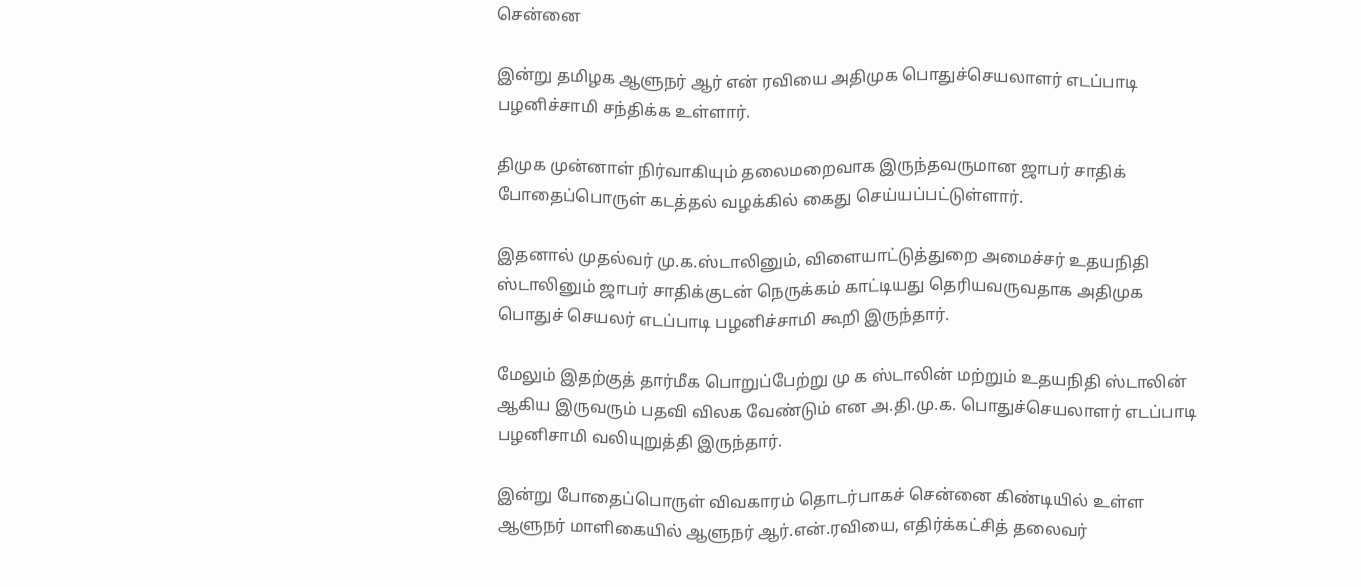சென்னை

இன்று தமிழக ஆளுநர் ஆர் என் ரவியை அதிமுக பொதுச்செயலாளர் எடப்பாடி பழனிச்சாமி சந்திக்க உள்ளார்.

திமுக முன்னாள் நிர்வாகியும் தலைமறைவாக இருந்தவருமான ஜாபர் சாதிக் போதைப்பொருள் கடத்தல் வழக்கில் கைது செய்யப்பட்டுள்ளார்.

இதனால் முதல்வர் மு.க.ஸ்டாலினும், விளையாட்டுத்துறை அமைச்சர் உதயநிதி ஸ்டாலினும் ஜாபர் சாதிக்குடன் நெருக்கம் காட்டியது தெரியவருவதாக அதிமுக பொதுச் செயலர் எடப்பாடி பழனிச்சாமி கூறி இருந்தார்.

மேலும் இதற்குத் தார்மீக பொறுப்பேற்று மு க ஸ்டாலின் மற்றும் உதயநிதி ஸ்டாலின் ஆகிய இருவரும் பதவி விலக வேண்டும் என அ.தி.மு.க. பொதுச்செயலாளர் எடப்பாடி பழனிசாமி வலியுறுத்தி இருந்தார்.

இன்று போதைப்பொருள் விவகாரம் தொடர்பாகச் சென்னை கிண்டியில் உள்ள ஆளுநர் மாளிகையில் ஆளுநர் ஆர்.என்.ரவியை, எதிர்க்கட்சித் தலைவர்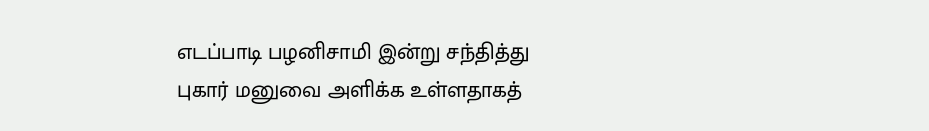எடப்பாடி பழனிசாமி இன்று சந்தித்து புகார் மனுவை அளிக்க உள்ளதாகத்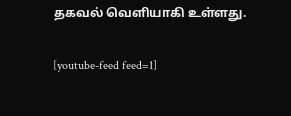தகவல் வெளியாகி உள்ளது.

[youtube-feed feed=1]